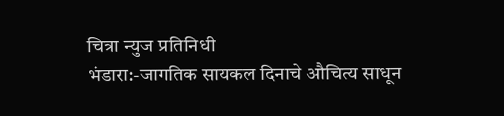चित्रा न्युज प्रतिनिधी
भंडारा:-जागतिक सायकल दिनाचे औचित्य साधून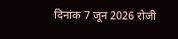दिनांक 7 जून 2026 रोजी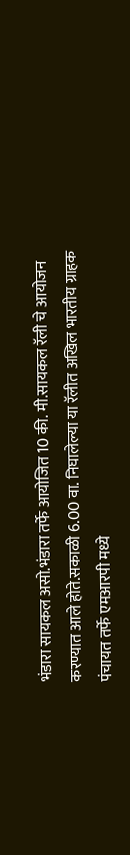भंडारा सायकल असो.भंडारा तर्फे आयोजित 10 की. मी.सायकल रॅली चे आयोजन करण्यात आले होते.सकाळी 6.00 वा. निघालेल्या या रॅलीत अखिल भारतीय ग्राहक पंचायत तर्फे एमआरपी मध्ये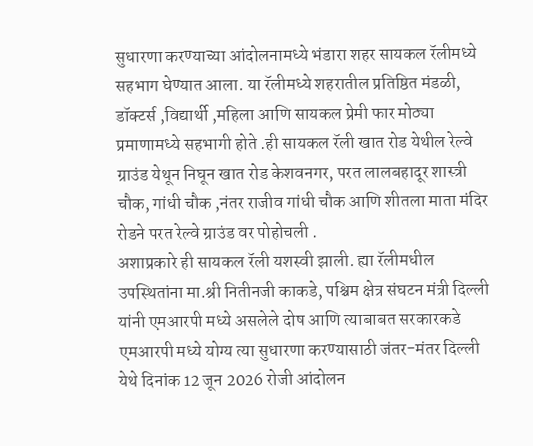सुधारणा करण्याच्या आंदोलनामध्ये भंडारा शहर सायकल रॅलीमध्ये सहभाग घेण्यात आला. या रॅलीमध्ये शहरातील प्रतिष्ठित मंडळी, डॉक्टर्स ,विद्यार्थी ,महिला आणि सायकल प्रेमी फार मोठ्या प्रमाणामध्ये सहभागी होते .ही सायकल रॅली खात रोड येथील रेल्वे ग्राउंड येथून निघून खात रोड केशवनगर, परत लालबहादूर शास्त्री चौक, गांधी चौक ,नंतर राजीव गांधी चौक आणि शीतला माता मंदिर रोडने परत रेल्वे ग्राउंड वर पोहोचली .
अशाप्रकारे ही सायकल रॅली यशस्वी झाली. ह्या रॅलीमधील उपस्थितांना मा.श्री नितीनजी काकडे, पश्चिम क्षेत्र संघटन मंत्री दिल्ली यांनी एमआरपी मध्ये असलेले दोष आणि त्याबाबत सरकारकडे एमआरपी मध्ये योग्य त्या सुधारणा करण्यासाठी जंतर-मंतर दिल्ली येथे दिनांक 12 जून 2026 रोजी आंदोलन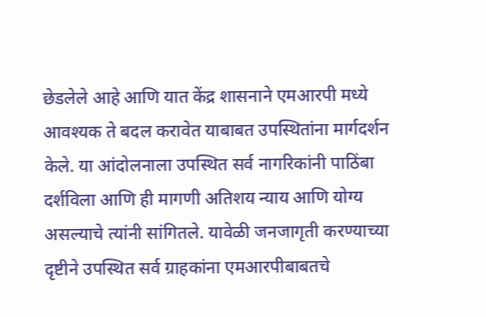छेडलेले आहे आणि यात केंद्र शासनाने एमआरपी मध्ये आवश्यक ते बदल करावेत याबाबत उपस्थितांना मार्गदर्शन केले. या आंदोलनाला उपस्थित सर्व नागरिकांनी पाठिंबा दर्शविला आणि ही मागणी अतिशय न्याय आणि योग्य असल्याचे त्यांनी सांगितले. यावेळी जनजागृती करण्याच्या दृष्टीने उपस्थित सर्व ग्राहकांना एमआरपीबाबतचे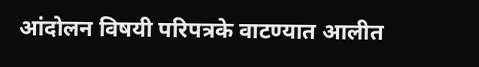आंदोलन विषयी परिपत्रके वाटण्यात आलीत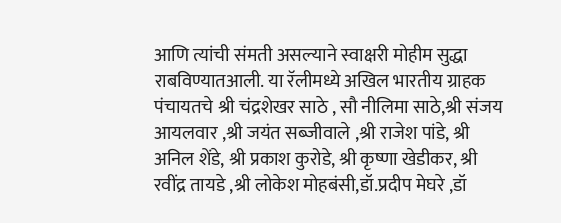आणि त्यांची संमती असल्याने स्वाक्षरी मोहीम सुद्धा राबविण्यातआली. या रॅलीमध्ये अखिल भारतीय ग्राहक पंचायतचे श्री चंद्रशेखर साठे , सौ नीलिमा साठे,श्री संजय आयलवार ,श्री जयंत सब्जीवाले ,श्री राजेश पांडे, श्री अनिल शेंडे, श्री प्रकाश कुरोडे, श्री कृष्णा खेडीकर, श्री रवींद्र तायडे ,श्री लोकेश मोहबंसी,डॉ.प्रदीप मेघरे ,डॉ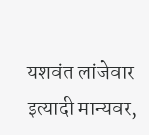यशवंत लांजेवार इत्यादी मान्यवर,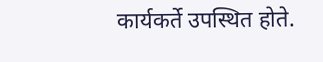कार्यकर्ते उपस्थित होते.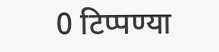0 टिप्पण्या